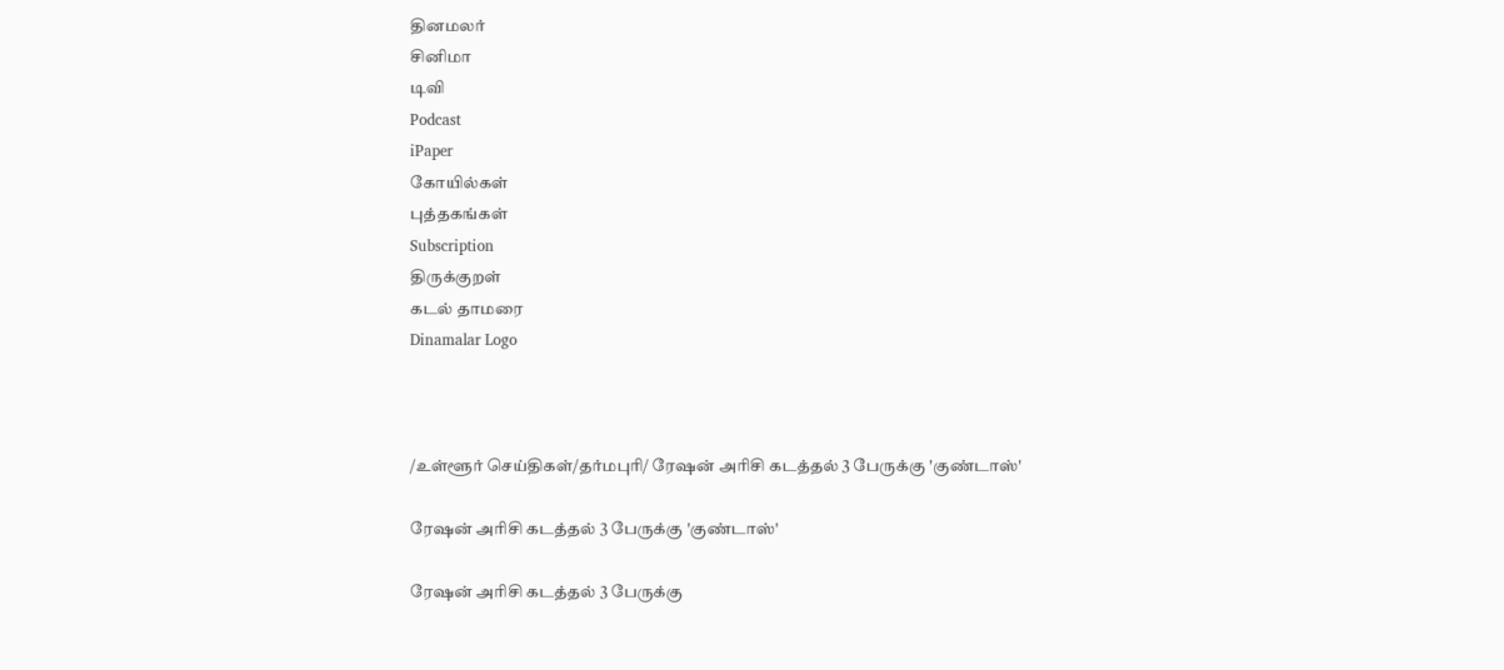தினமலர்
சினிமா
டிவி
Podcast
iPaper
கோயில்கள்
புத்தகங்கள்
Subscription
திருக்குறள்
கடல் தாமரை
Dinamalar Logo



/உள்ளூர் செய்திகள்/தர்மபுரி/ ரேஷன் அரிசி கடத்தல் 3 பேருக்கு 'குண்டாஸ்'

ரேஷன் அரிசி கடத்தல் 3 பேருக்கு 'குண்டாஸ்'

ரேஷன் அரிசி கடத்தல் 3 பேருக்கு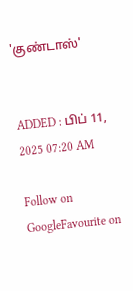'குண்டாஸ்'


ADDED : பிப் 11, 2025 07:20 AM

Follow on GoogleFavourite on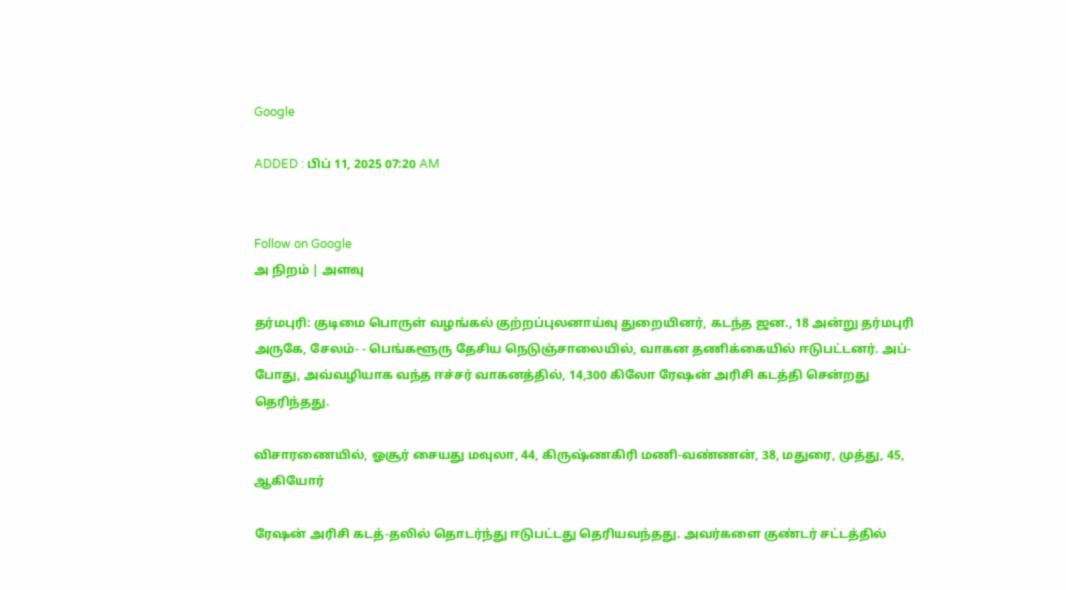Google

ADDED : பிப் 11, 2025 07:20 AM


Follow on Google
அ நிறம் | அளவு

தர்மபுரி: குடிமை பொருள் வழங்கல் குற்றப்புலனாய்வு துறையினர், கடந்த ஜன., 18 அன்று தர்மபுரி அருகே, சேலம்- - பெங்களூரு தேசிய நெடுஞ்சாலையில், வாகன தணிக்கையில் ஈடுபட்டனர். அப்-போது, அவ்வழியாக வந்த ஈச்சர் வாகனத்தில், 14,300 கிலோ ரேஷன் அரிசி கடத்தி சென்றது தெரிந்தது.

விசாரணையில், ஓசூர் சையது மவுலா, 44, கிருஷ்ணகிரி மணி-வண்ணன், 38, மதுரை, முத்து, 45, ஆகியோர்

ரேஷன் அரிசி கடத்-தலில் தொடர்ந்து ஈடுபட்டது தெரியவந்தது. அவர்களை குண்டர் சட்டத்தில்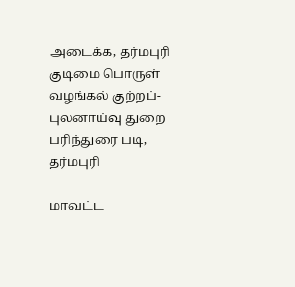அடைக்க, தர்மபுரி குடிமை பொருள் வழங்கல் குற்றப்-புலனாய்வு துறை பரிந்துரை படி, தர்மபுரி

மாவட்ட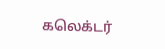கலெக்டர்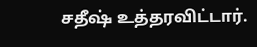சதீஷ் உத்தரவிட்டார்.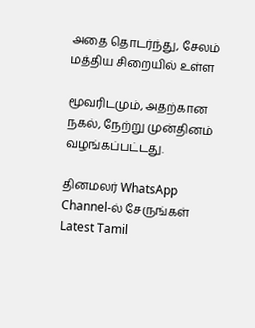அதை தொடர்ந்து, சேலம் மத்திய சிறையில் உள்ள

மூவரிடமும், அதற்கான நகல், நேற்று முன்தினம் வழங்கப்பட்டது.

தினமலர் WhatsApp Channel-ல் சேருங்கள்
Latest Tamil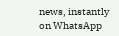news, instantly on WhatsApp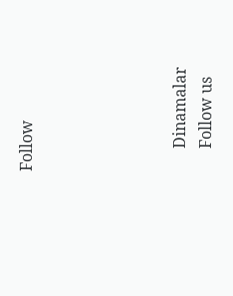Follow





      Dinamalar
      Follow us